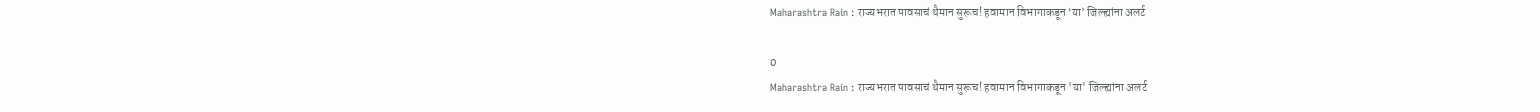Maharashtra Rain : राज्यभरात पावसाचं थैमान सुरूच! हवामान विभागाकडून ‘या’ जिल्ह्यांना अलर्ट

0
Maharashtra Rain : राज्यभरात पावसाचं थैमान सुरूच! हवामान विभागाकडून 'या' जिल्ह्यांना अलर्ट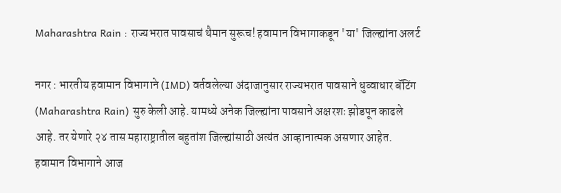Maharashtra Rain : राज्यभरात पावसाचं थैमान सुरूच! हवामान विभागाकडून 'या' जिल्ह्यांना अलर्ट

नगर : भारतीय हवामान विभागाने (IMD) वर्तवलेल्या अंदाजानुसार राज्यभरात पावसाने धुव्वाधार बॅटिंग (Maharashtra Rain) सुरु केली आहे. यामध्ये अनेक जिल्ह्यांना पावसाने अक्षरशः झोडपून काढले आहे. तर येणारे २४ तास महाराष्ट्रातील बहुतांश जिल्ह्यांसाठी अत्यंत आव्हानात्मक असणार आहेत. हवामान विभागाने आज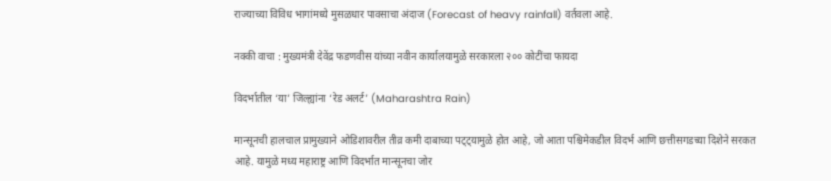राज्याच्या विविध भागांमध्ये मुसळधार पावसाचा अंदाज (Forecast of heavy rainfall) वर्तवला आहे.

नक्की वाचा : मुख्यमंत्री देवेंद्र फडणवीस यांच्या नवीन कार्यालयामुळे सरकारला २०० कोटींचा फायदा

विदर्भातील ‘या’ जिल्ह्यांना ‘रेड अलर्ट’ (Maharashtra Rain)

मान्सूनची हालचाल प्रामुख्याने ओडिशावरील तीव्र कमी दाबाच्या पट्ट्यामुळे होत आहे, जो आता पश्चिमेकडील विदर्भ आणि छत्तीसगडच्या दिशेने सरकत आहे. यामुळे मध्य महाराष्ट्र आणि विदर्भात मान्सूनचा जोर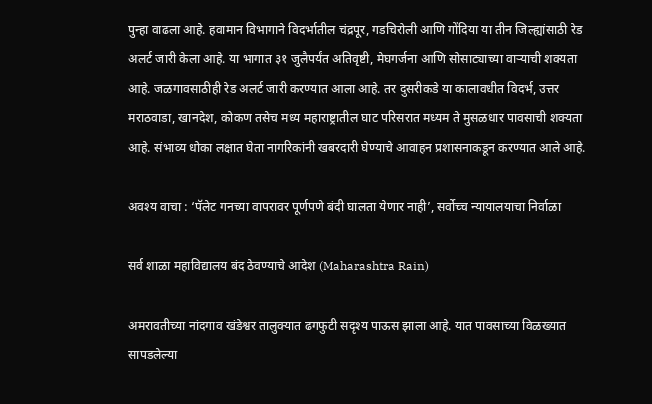पुन्हा वाढला आहे. हवामान विभागाने विदर्भातील चंद्रपूर, गडचिरोली आणि गोंदिया या तीन जिल्ह्यांसाठी रेड अलर्ट जारी केला आहे. या भागात ३१ जुलैपर्यंत अतिवृष्टी, मेघगर्जना आणि सोसाट्याच्या वाऱ्याची शक्यता आहे. जळगावसाठीही रेड अलर्ट जारी करण्यात आला आहे. तर दुसरीकडे या कालावधीत विदर्भ, उत्तर मराठवाडा, खानदेश, कोकण तसेच मध्य महाराष्ट्रातील घाट परिसरात मध्यम ते मुसळधार पावसाची शक्यता आहे. संभाव्य धोका लक्षात घेता नागरिकांनी खबरदारी घेण्याचे आवाहन प्रशासनाकडून करण्यात आले आहे.

अवश्य वाचा : ‘पॅलेट गनच्या वापरावर पूर्णपणे बंदी घालता येणार नाही’, सर्वोच्च न्यायालयाचा निर्वाळा

सर्व शाळा महाविद्यालय बंद ठेवण्याचे आदेश (Maharashtra Rain)

अमरावतीच्या नांदगाव खंडेश्वर तालुक्यात ढगफुटी सदृश्य पाऊस झाला आहे. यात पावसाच्या विळख्यात सापडलेल्या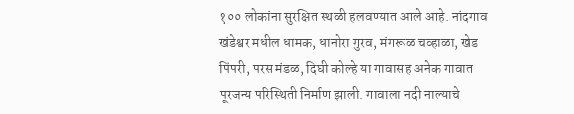१०० लोकांना सुरक्षित स्थळी हलवण्यात आले आहे. नांदगाव खंडेश्वर मधील धामक, धानोरा गुरव, मंगरूळ चव्हाळा, खेड पिंपरी, परस मंडळ, दिघी कोल्हे या गावासह अनेक गावात पूरजन्य परिस्थिती निर्माण झाली. गावाला नदी नाल्याचे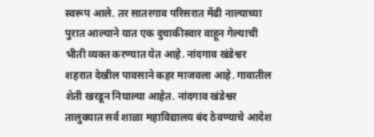स्वरूप आले. तर सातरगाव परिसरात मेंढी नाल्याच्या पुरात आल्याने यात एक दुचाकीस्वार वाहून गेल्याची भीती व्यक्त करण्यात येत आहे. नांदगाव खंडेश्वर शहरात देखील पावसाने कहर माजवला आहे. गावातील शेती खरडून निघाल्या आहेत. नांदगाव खंडेश्वर तालुक्यात सर्व शाळा महाविद्यालय बंद ठेवण्याचे आदेश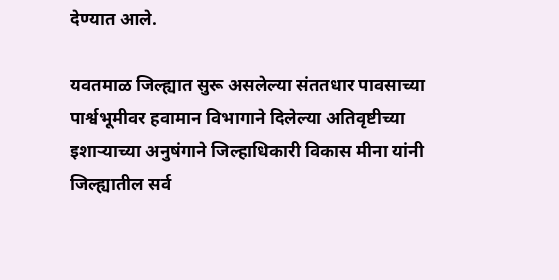देण्यात आले.

यवतमाळ जिल्ह्यात सुरू असलेल्या संततधार पावसाच्या पार्श्वभूमीवर हवामान विभागाने दिलेल्या अतिवृष्टीच्या इशाऱ्याच्या अनुषंगाने जिल्हाधिकारी विकास मीना यांनी जिल्ह्यातील सर्व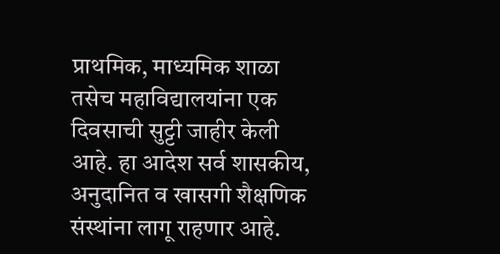प्राथमिक, माध्यमिक शाळा तसेच महाविद्यालयांना एक दिवसाची सुट्टी जाहीर केली आहे. हा आदेश सर्व शासकीय, अनुदानित व खासगी शैक्षणिक संस्थांना लागू राहणार आहे.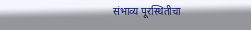संभाव्य पूरस्थितीचा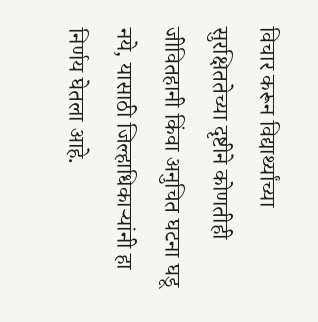विचार करून विद्यार्थ्यांच्या सुरक्षिततेच्या दृष्टीने कोणतीही जीवितहानी किंवा अनुचित घटना घडू नये, यासाठी जिल्हाधिकाऱ्यांनी हा निर्णय घेतला आहे.